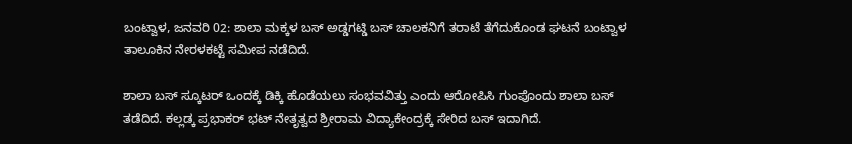ಬಂಟ್ವಾಳ, ಜನವರಿ 02: ಶಾಲಾ ಮಕ್ಕಳ ಬಸ್ ಅಡ್ಡಗಟ್ಡಿ ಬಸ್ ಚಾಲಕನಿಗೆ ತರಾಟೆ ತೆಗೆದುಕೊಂಡ ಘಟನೆ ಬಂಟ್ವಾಳ ತಾಲೂಕಿನ ನೇರಳಕಟ್ಟೆ ಸಮೀಪ ನಡೆದಿದೆ.

ಶಾಲಾ‌ ಬಸ್‌ ಸ್ಕೂಟರ್‌ ಒಂದಕ್ಕೆ‌ ಡಿಕ್ಕಿ ಹೊಡೆಯಲು ಸಂಭವವಿತ್ತು‌ ಎಂದು ಆರೋಪಿಸಿ ಗುಂಪೊಂದು ಶಾಲಾ‌ ಬಸ್ ತಡೆದಿದೆ. ಕಲ್ಲಡ್ಕ ಪ್ರಭಾಕರ್ ಭಟ್ ನೇತೃತ್ವದ ಶ್ರೀರಾಮ ವಿದ್ಯಾಕೇಂದ್ರಕ್ಕೆ ಸೇರಿದ‌ ಬಸ್ ಇದಾಗಿದೆ.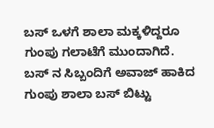ಬಸ್ ಒಳಗೆ ಶಾಲಾ ಮಕ್ಕಳಿದ್ದರೂ ಗುಂಪು ಗಲಾಟೆಗೆ ಮುಂದಾಗಿದೆ. ಬಸ್ ನ ಸಿಬ್ಬಂದಿಗೆ ಅವಾಜ್ ಹಾಕಿದ ಗುಂಪು ಶಾಲಾ ಬಸ್ ಬಿಟ್ಟು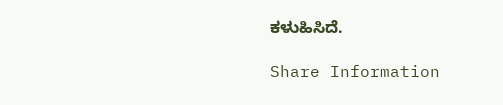ಕಳುಹಿಸಿದೆ.

Share Information